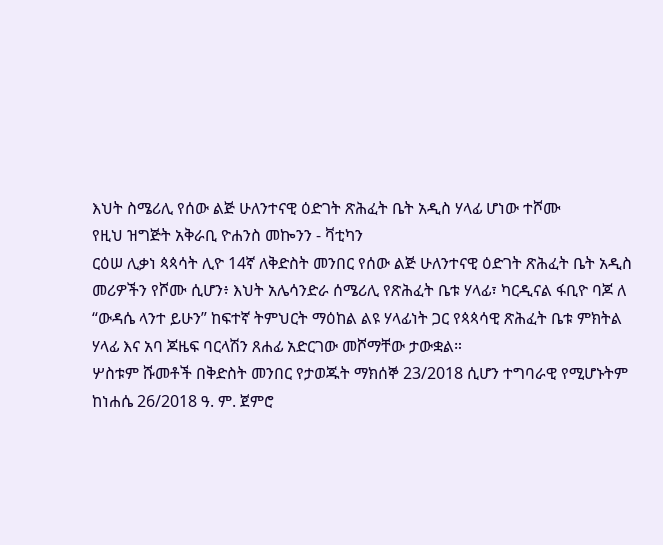እህት ስሜሪሊ የሰው ልጅ ሁለንተናዊ ዕድገት ጽሕፈት ቤት አዲስ ሃላፊ ሆነው ተሾሙ
የዚህ ዝግጅት አቅራቢ ዮሐንስ መኰንን - ቫቲካን
ርዕሠ ሊቃነ ጳጳሳት ሊዮ 14ኛ ለቅድስት መንበር የሰው ልጅ ሁለንተናዊ ዕድገት ጽሕፈት ቤት አዲስ መሪዎችን የሾሙ ሲሆን፥ እህት አሌሳንድራ ሰሜሪሊ የጽሕፈት ቤቱ ሃላፊ፣ ካርዲናል ፋቢዮ ባጆ ለ “ውዳሴ ላንተ ይሁን” ከፍተኛ ትምህርት ማዕከል ልዩ ሃላፊነት ጋር የጳጳሳዊ ጽሕፈት ቤቱ ምክትል ሃላፊ እና አባ ጆዜፍ ባርላሽን ጸሐፊ አድርገው መሾማቸው ታውቋል።
ሦስቱም ሹመቶች በቅድስት መንበር የታወጁት ማክሰኞ 23/2018 ሲሆን ተግባራዊ የሚሆኑትም ከነሐሴ 26/2018 ዓ. ም. ጀምሮ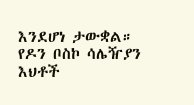እንደሆነ ታውቋል።
የዶን ቦስኮ ሳሌዥያን እህቶች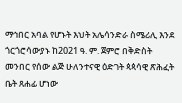ማኅበር አባል የሆኑት እህት አሌሳንድራ ስሜሪሊ እንደ ጎርጎሮሳውያኑ ከ2021 ዓ. ም. ጀምሮ በቅድስት መንበር የሰው ልጅ ሁለንተናዊ ዕድገት ጳጳሳዊ ጽሕፈት ቤት ጸሐፊ ሆነው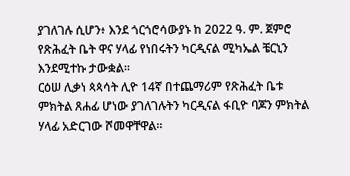ያገለገሉ ሲሆን፥ እንደ ጎርጎሮሳውያኑ ከ 2022 ዓ. ም. ጀምሮ የጽሕፈት ቤት ዋና ሃላፊ የነበሩትን ካርዲናል ሚካኤል ቼርኒን እንደሚተኩ ታውቋል።
ርዕሠ ሊቃነ ጳጳሳት ሊዮ 14ኛ በተጨማሪም የጽሕፈት ቤቱ ምክትል ጸሐፊ ሆነው ያገለገሉትን ካርዲናል ፋቢዮ ባጆን ምክትል ሃላፊ አድርገው ሾመዋቸዋል።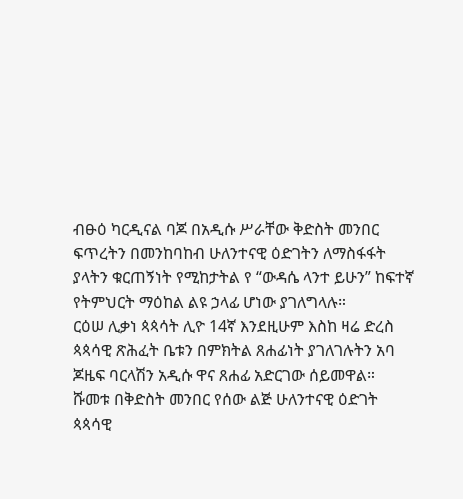ብፁዕ ካርዲናል ባጆ በአዲሱ ሥራቸው ቅድስት መንበር ፍጥረትን በመንከባከብ ሁለንተናዊ ዕድገትን ለማስፋፋት ያላትን ቁርጠኝነት የሚከታትል የ “ውዳሴ ላንተ ይሁን” ከፍተኛ የትምህርት ማዕከል ልዩ ኃላፊ ሆነው ያገለግላሉ።
ርዕሠ ሊቃነ ጳጳሳት ሊዮ 14ኛ እንደዚሁም እስከ ዛሬ ድረስ ጳጳሳዊ ጽሕፈት ቤቱን በምክትል ጸሐፊነት ያገለገሉትን አባ ጆዜፍ ባርላሽን አዲሱ ዋና ጸሐፊ አድርገው ሰይመዋል።
ሹመቱ በቅድስት መንበር የሰው ልጅ ሁለንተናዊ ዕድገት ጳጳሳዊ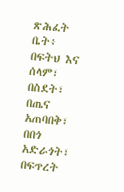ጽሕፈት ቤት፥ በፍትህ እና ሰላም፣ በስደት፣ በጤና አጠባበቅ፣ በበጎ አድራጎት፣ በፍጥረት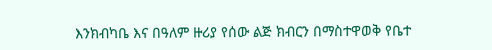እንክብካቤ እና በዓለም ዙሪያ የሰው ልጅ ክብርን በማስተዋወቅ የቤተ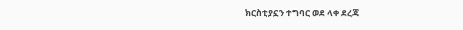ክርስቲያኗን ተግባር ወደ ላቀ ደረጃ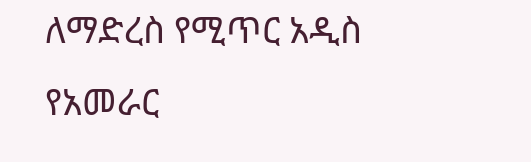ለማድረስ የሚጥር አዲስ የአመራር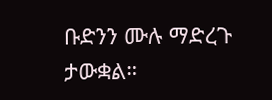ቡድንን ሙሉ ማድረጉ ታውቋል።